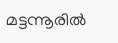മട്ടന്നൂരില്‍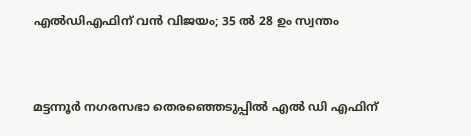എല്‍ഡിഎഫിന് വന്‍ വിജയം; 35 ല്‍ 28 ഉം സ്വന്തം


മട്ടന്നൂര്‍ നഗരസഭാ തെരഞ്ഞെടുപ്പില്‍ എല്‍ ഡി എഫിന്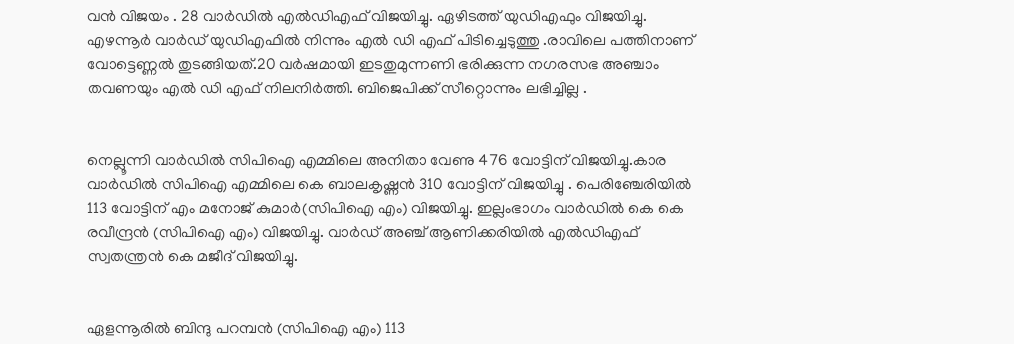വന്‍ വിജയം . 28 വാര്‍ഡില്‍ എല്‍ഡിഎഫ് വിജയിച്ചു. ഏഴിടത്ത് യുഡിഎഫും വിജയിച്ചു. എഴന്നൂര്‍ വാര്‍ഡ്‌ യുഡിഎഫില്‍ നിന്നും എല്‍ ഡി എഫ് പിടിച്ചെടുത്തു .രാവിലെ പത്തിനാണ് വോട്ടെണ്ണല്‍ തുടങ്ങിയത്.20 വര്‍ഷമായി ഇടതുമുന്നണി ഭരിക്കുന്ന നഗരസഭ അഞ്ചാം തവണയും എല്‍ ഡി എഫ് നിലനിര്‍ത്തി. ബിജെപിക്ക് സീറ്റൊന്നും ലഭിച്ചില്ല .


നെല്ലൂന്നി വാര്‍ഡില്‍ സിപിഐ എമ്മിലെ അനിതാ വേണു 476 വോട്ടിന് വിജയിച്ചു.കാര വാര്‍ഡില്‍ സിപിഐ എമ്മിലെ കെ ബാലകൃഷ്ണന്‍ 310 വോട്ടിന് വിജയിച്ചു . പെരിഞ്ചേരിയില്‍ 113 വോട്ടിന് എം മനോജ് കുമാര്‍(സിപിഐ എം) വിജയിച്ചു. ഇല്ലംഭാഗം വാര്‍ഡില്‍ കെ കെ രവീന്ദ്രന്‍ (സിപിഐ എം) വിജയിച്ചു. വാര്‍ഡ് അഞ്ച് ആണിക്കരിയില്‍ എല്‍ഡിഎഫ് സ്വതന്ത്രന്‍ കെ മജീദ് വിജയിച്ചു.


ഏളന്നൂരില്‍ ബിന്ദു പറമ്പന്‍ (സിപിഐ എം) 113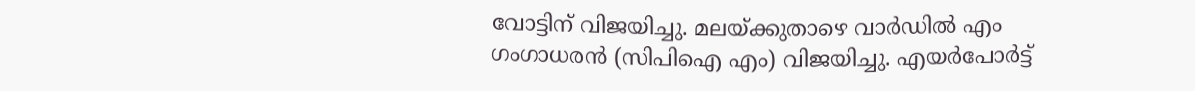വോട്ടിന് വിജയിച്ചു. മലയ്ക്കുതാഴെ വാര്‍ഡില്‍ എം ഗംഗാധരന്‍ (സിപിഐ എം) വിജയിച്ചു. എയര്‍പോര്‍ട്ട്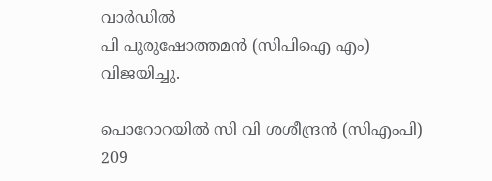വാര്‍ഡില്‍
പി പുരുഷോത്തമന്‍ (സിപിഐ എം) വിജയിച്ചു.

പൊറോറയില്‍ സി വി ശശീന്ദ്രന്‍ (സിഎംപി) 209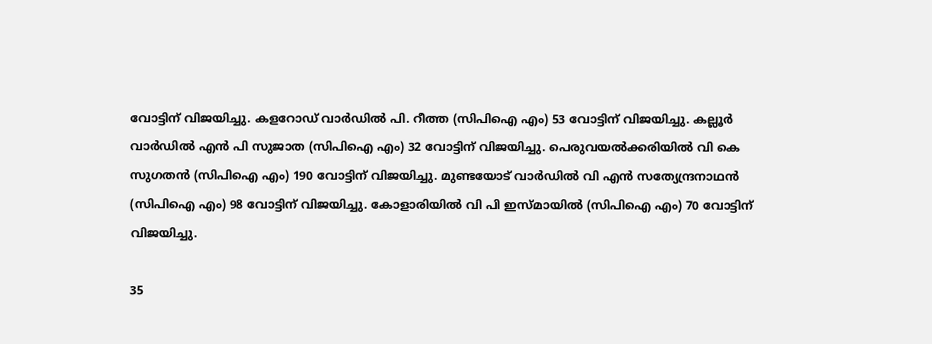വോട്ടിന് വിജയിച്ചു. കളറോഡ് വാര്‍ഡില്‍ പി. റീത്ത (സിപിഐ എം) 53 വോട്ടിന് വിജയിച്ചു. കല്ലൂര്‍ വാര്‍ഡില്‍ എന്‍ പി സുജാത (സിപിഐ എം) 32 വോട്ടിന് വിജയിച്ചു. പെരുവയല്‍ക്കരിയില്‍ വി കെ സുഗതന്‍ (സിപിഐ എം) 190 വോട്ടിന് വിജയിച്ചു. മുണ്ടയോട് വാര്‍ഡില്‍ വി എന്‍ സത്യേന്ദ്രനാഥന്‍ (സിപിഐ എം) 98 വോട്ടിന് വിജയിച്ചു. കോളാരിയില്‍ വി പി ഇസ്മായില്‍ (സിപിഐ എം) 70 വോട്ടിന് വിജയിച്ചു.

35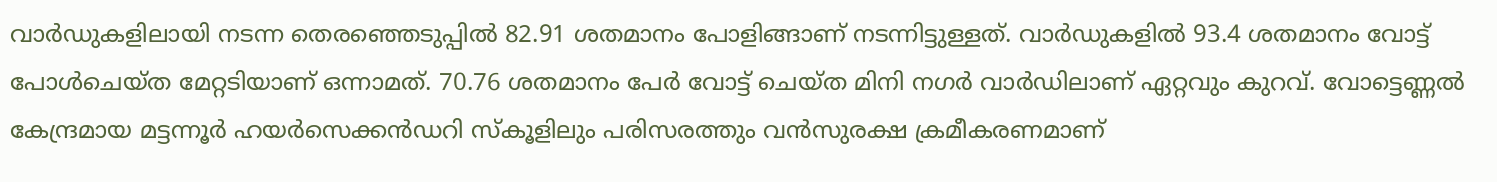വാര്‍ഡുകളിലായി നടന്ന തെരഞ്ഞെടുപ്പില്‍ 82.91 ശതമാനം പോളിങ്ങാണ് നടന്നിട്ടുള്ളത്. വാര്‍ഡുകളില്‍ 93.4 ശതമാനം വോട്ട് പോള്‍ചെയ്ത മേറ്റടിയാണ് ഒന്നാമത്. 70.76 ശതമാനം പേര്‍ വോട്ട് ചെയ്ത മിനി നഗര്‍ വാര്‍ഡിലാണ് ഏറ്റവും കുറവ്. വോട്ടെണ്ണല്‍ കേന്ദ്രമായ മട്ടന്നൂര്‍ ഹയര്‍സെക്കന്‍ഡറി സ്കൂളിലും പരിസരത്തും വന്‍സുരക്ഷ ക്രമീകരണമാണ്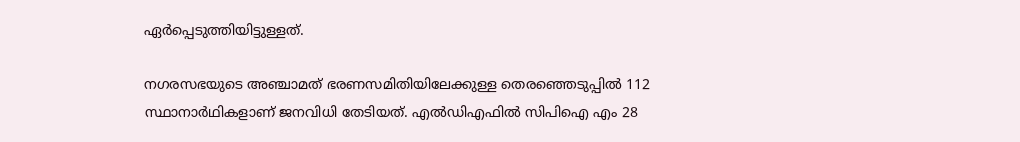ഏര്‍പ്പെടുത്തിയിട്ടുള്ളത്.

നഗരസഭയുടെ അഞ്ചാമത് ഭരണസമിതിയിലേക്കുള്ള തെരഞ്ഞെടുപ്പില്‍ 112 സ്ഥാനാര്‍ഥികളാണ് ജനവിധി തേടിയത്. എല്‍ഡിഎഫില്‍ സിപിഐ എം 28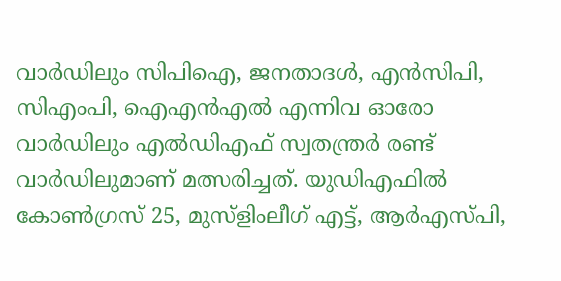വാര്‍ഡിലും സിപിഐ, ജനതാദള്‍, എന്‍സിപി, സിഎംപി, ഐഎന്‍എല്‍ എന്നിവ ഓരോ വാര്‍ഡിലും എല്‍ഡിഎഫ് സ്വതന്ത്രര്‍ രണ്ട് വാര്‍ഡിലുമാണ് മത്സരിച്ചത്. യുഡിഎഫില്‍ കോണ്‍ഗ്രസ് 25, മുസ്ളിംലീഗ് എട്ട്, ആര്‍എസ്പി,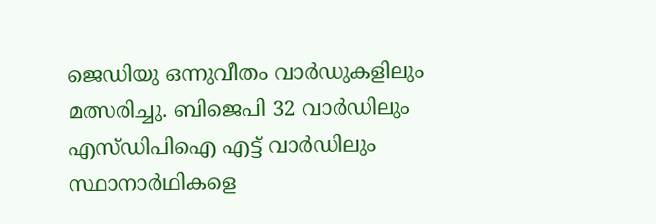ജെഡിയു ഒന്നുവീതം വാര്‍ഡുകളിലും മത്സരിച്ചു. ബിജെപി 32 വാര്‍ഡിലും എസ്ഡിപിഐ എട്ട് വാര്‍ഡിലും സ്ഥാനാര്‍ഥികളെ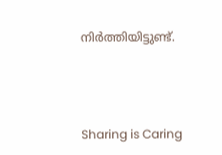നിര്‍ത്തിയിട്ടുണ്ട്.



Sharing is Caring